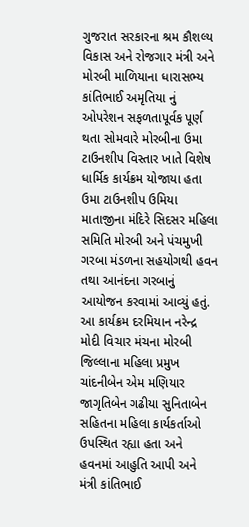ગુજરાત સરકારના શ્રમ કૌશલ્ય વિકાસ અને રોજગાર મંત્રી અને મોરબી માળિયાના ધારાસભ્ય કાંતિભાઈ અમૃતિયા નું ઓપરેશન સફળતાપૂર્વક પૂર્ણ થતા સોમવારે મોરબીના ઉમા ટાઉનશીપ વિસ્તાર ખાતે વિશેષ ધાર્મિક કાર્યક્રમ યોજાયા હતા ઉમા ટાઉનશીપ ઉમિયા માતાજીના મંદિરે સિદસર મહિલા સમિતિ મોરબી અને પંચમુખી ગરબા મંડળના સહયોગથી હવન તથા આનંદના ગરબાનું આયોજન કરવામાં આવ્યું હતું. આ કાર્યક્રમ દરમિયાન નરેન્દ્ર મોદી વિચાર મંચના મોરબી જિલ્લાના મહિલા પ્રમુખ ચાંદનીબેન એમ મણિયાર જાગૃતિબેન ગઢીયા સુનિતાબેન સહિતના મહિલા કાર્યકર્તાઓ ઉપસ્થિત રહ્યા હતા અને હવનમાં આહુતિ આપી અને મંત્રી કાંતિભાઈ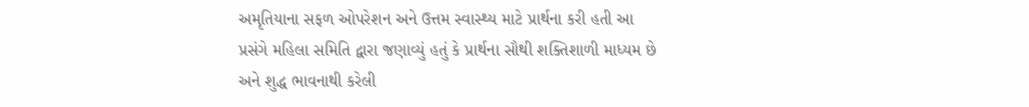અમૃતિયાના સફળ ઓપરેશન અને ઉત્તમ સ્વાસ્થ્ય માટે પ્રાર્થના કરી હતી આ પ્રસંગે મહિલા સમિતિ દ્વારા જણાવ્યું હતું કે પ્રાર્થના સૌથી શક્તિશાળી માધ્યમ છે અને શુદ્ધ ભાવનાથી કરેલી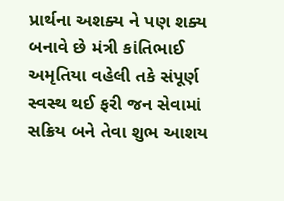પ્રાર્થના અશક્ય ને પણ શક્ય બનાવે છે મંત્રી કાંતિભાઈ અમૃતિયા વહેલી તકે સંપૂર્ણ સ્વસ્થ થઈ ફરી જન સેવામાં સક્રિય બને તેવા શુભ આશય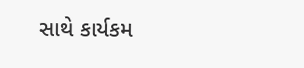સાથે કાર્યકમ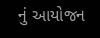નું આયોજન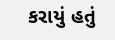કરાયું હતું